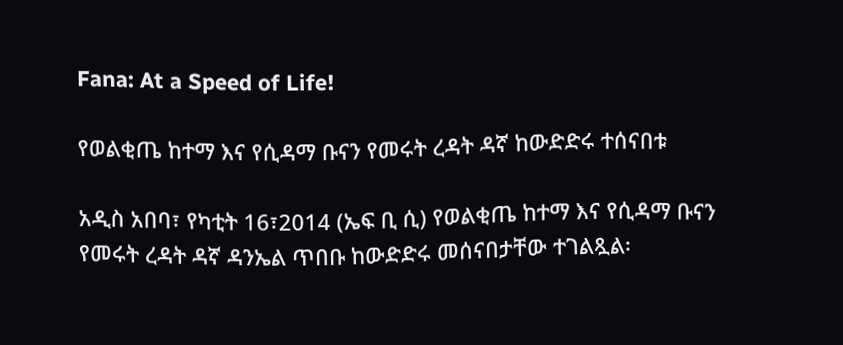Fana: At a Speed of Life!

የወልቂጤ ከተማ እና የሲዳማ ቡናን የመሩት ረዳት ዳኛ ከውድድሩ ተሰናበቱ

አዲስ አበባ፣ የካቲት 16፣2014 (ኤፍ ቢ ሲ) የወልቂጤ ከተማ እና የሲዳማ ቡናን የመሩት ረዳት ዳኛ ዳንኤል ጥበቡ ከውድድሩ መሰናበታቸው ተገልጿል፡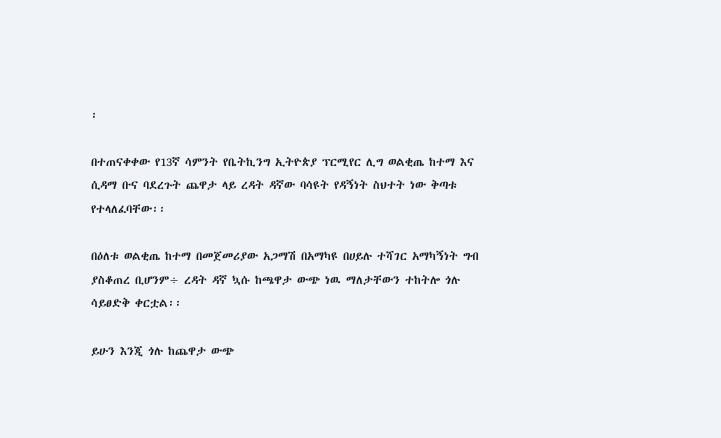፡

በተጠናቀቀው የ13ኛ ሳምንት የቤትኪንግ ኢትዮጵያ ፕርሚየር ሊግ ወልቂጤ ከተማ እና ሲዳማ ቡና ባደረጉት ጨዋታ ላይ ረዳት ዳኛው ባሳዩት የዳኝነት ስህተት ነው ቅጣቱ የተላለፈባቸው፡፡

በዕለቱ ወልቂጤ ከተማ በመጀመሪያው አጋማሽ በአማካዩ በሀይሉ ተሻገር አማካኝነት ግብ ያስቆጠረ ቢሆንም÷ ረዳት ዳኛ ኳሱ ከጫዋታ ውጭ ነዉ ማለታቸውን ተከትሎ ጎሉ ሳይፀድቅ ቀርቷል፡፡

ይሁን እንጂ ጎሉ ከጨዋታ ውጭ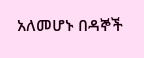አለመሆኑ በዳኞች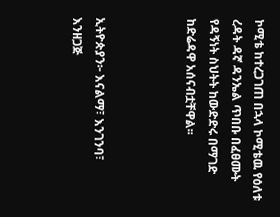ኮሚቴ ከተረጋገጠ በኋላ ኮሚቴዉ የዕለቱ ረዳት ዳኛ ዳንኤል ጥበቡ በፈፀሙት የዳኝነት ስህትት ከውድድሩ በማገድ ከድሬዳዋ አሰናብቷቸዋል፡፡



ኢትዮጵያን፦ እናልማ፣ እንገንባ፣ እንዘጋጅ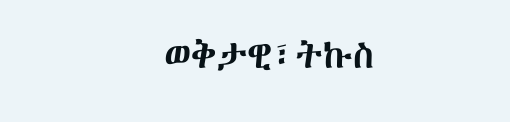ወቅታዊ፣ትኩስ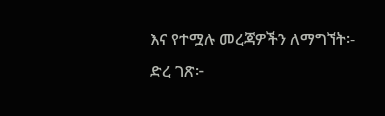እና የተሟሉ መረጃዎችን ለማግኘት፡-
ድረ ገጽ፦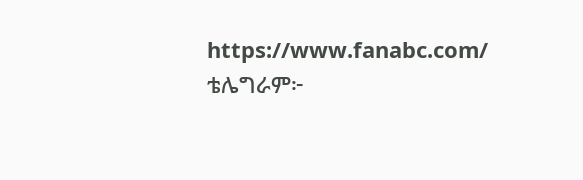https://www.fanabc.com/
ቴሌግራም፦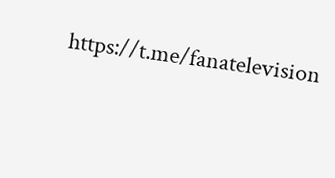https://t.me/fanatelevision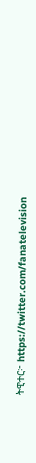ትዊተር፦ https://twitter.com/fanatelevision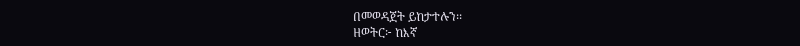በመወዳጀት ይከታተሉን፡፡
ዘወትር፦ ከእኛ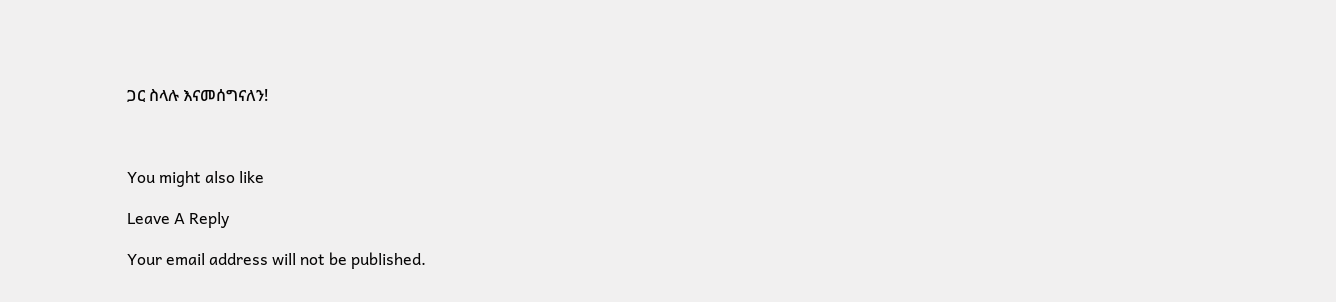ጋር ስላሉ እናመሰግናለን!



You might also like

Leave A Reply

Your email address will not be published.